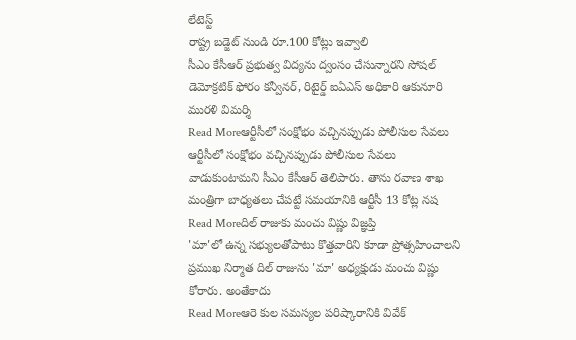లేటెస్ట్
రాష్ట్ర బడ్జెట్ నుండి రూ.100 కోట్లు ఇవ్వాలి
సీఎం కేసీఆర్ ప్రభుత్వ విద్యను ద్వంసం చేసున్నారని సోషల్ డెమోక్రటిక్ ఫోరం కన్వీనర్, రిటైర్డ్ ఐఏఎస్ అధికారి ఆకునూరి మురళి విమర్శి
Read Moreఆర్టీసీలో సంక్షోభం వచ్చినప్పుడు పోలీసుల సేవలు
ఆర్టీసీలో సంక్షోభం వచ్చినప్పుడు పోలీసుల సేవలు వాడుకుంటామని సీఎం కేసీఆర్ తెలిపారు. తాను రవాణ శాఖ మంత్రిగా బాధ్యతలు చేపట్టే సమయానికి ఆర్టీసీ 13 కోట్ల నష
Read Moreదిల్ రాజుకు మంచు విష్ణు విజ్ఞప్తి
'మా'లో ఉన్న సభ్యులతోపాటు కొత్తవారిని కూడా ప్రోత్సహించాలని ప్రముఖ నిర్మాత దిల్ రాజును 'మా' అధ్యక్షుడు మంచు విష్ణు కోరారు. అంతేకాదు
Read Moreఆరె కుల సమస్యల పరిష్కారానికి వివేక్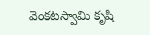వెంకటస్వామి కృషి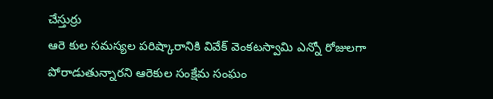చేస్తుర్రు
ఆరె కుల సమస్యల పరిష్కారానికి వివేక్ వెంకటస్వామి ఎన్నో రోజులగా పోరాడుతున్నారని ఆరెకుల సంక్షేమ సంఘం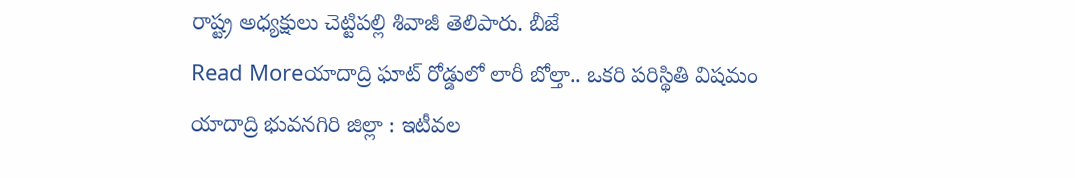రాష్ట్ర అధ్యక్షులు చెట్టిపల్లి శివాజీ తెలిపారు. బీజే
Read Moreయాదాద్రి ఘాట్ రోడ్డులో లారీ బోల్తా.. ఒకరి పరిస్థితి విషమం
యాదాద్రి భువనగిరి జిల్లా : ఇటీవల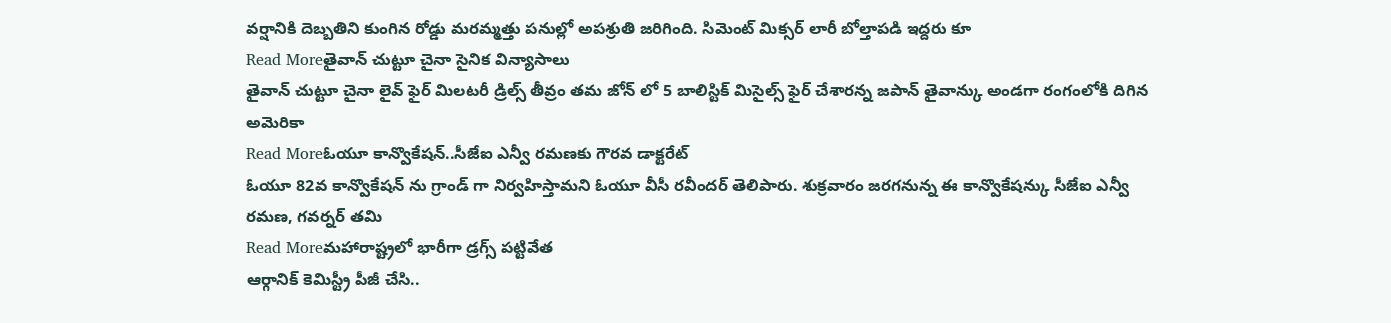వర్షానికి దెబ్బతిని కుంగిన రోడ్డు మరమ్మత్తు పనుల్లో అపశ్రుతి జరిగింది. సిమెంట్ మిక్సర్ లారీ బోల్తాపడి ఇద్దరు కూ
Read Moreతైవాన్ చుట్టూ చైనా సైనిక విన్యాసాలు
తైవాన్ చుట్టూ చైనా లైవ్ ఫైర్ మిలటరీ డ్రిల్స్ తీవ్రం తమ జోన్ లో 5 బాలిస్టిక్ మిసైల్స్ ఫైర్ చేశారన్న జపాన్ తైవాన్కు అండగా రంగంలోకి దిగిన అమెరికా
Read Moreఓయూ కాన్వొకేషన్..సీజేఐ ఎన్వీ రమణకు గౌరవ డాక్టరేట్
ఓయూ 82వ కాన్వొకేషన్ ను గ్రాండ్ గా నిర్వహిస్తామని ఓయూ వీసీ రవీందర్ తెలిపారు. శుక్రవారం జరగనున్న ఈ కాన్వొకేషన్కు సీజేఐ ఎన్వీ రమణ, గవర్నర్ తమి
Read Moreమహారాష్ట్రలో భారీగా డ్రగ్స్ పట్టివేత
ఆర్గానిక్ కెమిస్ట్రీ పీజీ చేసి..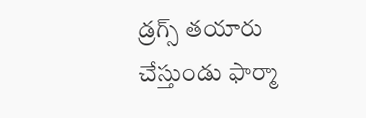డ్రగ్స్ తయారు చేస్తుండు ఫార్మా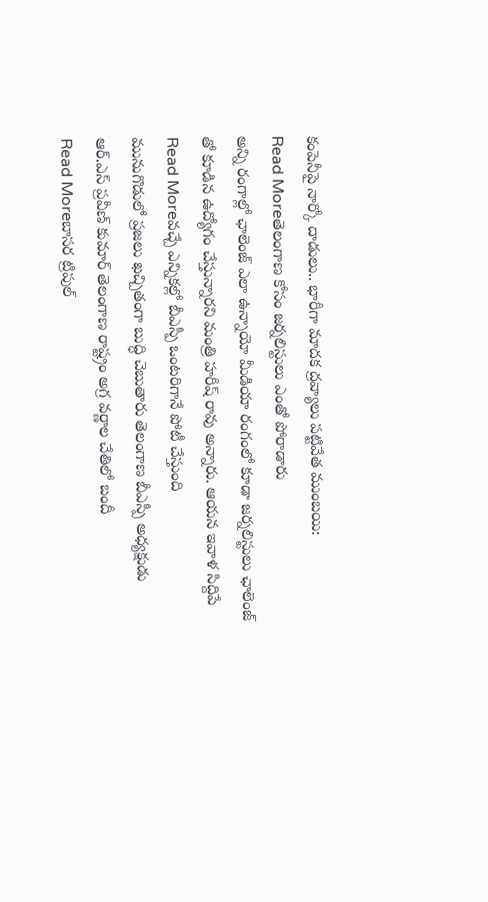కంపెనీపై నార్కో దాడులు.. భారీగా మాదక ద్రవ్యాలు పట్టివేత ముంబయి:
Read Moreతెలంగాణ కోసం జర్నలిస్టులు ఎంతో పోరాడారు
అన్ని రంగాల్లో ఛాలెంజ్ ఎలా ఉన్నాయో మీడియా రంగంలో కూడా జర్నలిస్టులు ఛాలెంజ్ తో కూడిన ఉద్యోగం చేస్తున్నారని మంత్రి హరీష్ రావు అన్నారు. ఆయన ఇవాళ సిద్దిపే
Read Moreవచ్చే ఎన్నికల్లో బీఎస్పీ ఒంటరిగానే పోటీ చేస్తుంది
మునుగొడులో ప్రజలు ఖచ్చితంగా బుద్ధి చెబుతారు తెలంగాణ బీఎస్పీ అధ్యక్షుడు ఆర్.ఎస్ ప్రవీణ్ కుమార్ తెలంగాణ రాష్ట్రం అగ్ర వర్ణాల చేతిలో బందీ
Read Moreబాసర ట్రిపుల్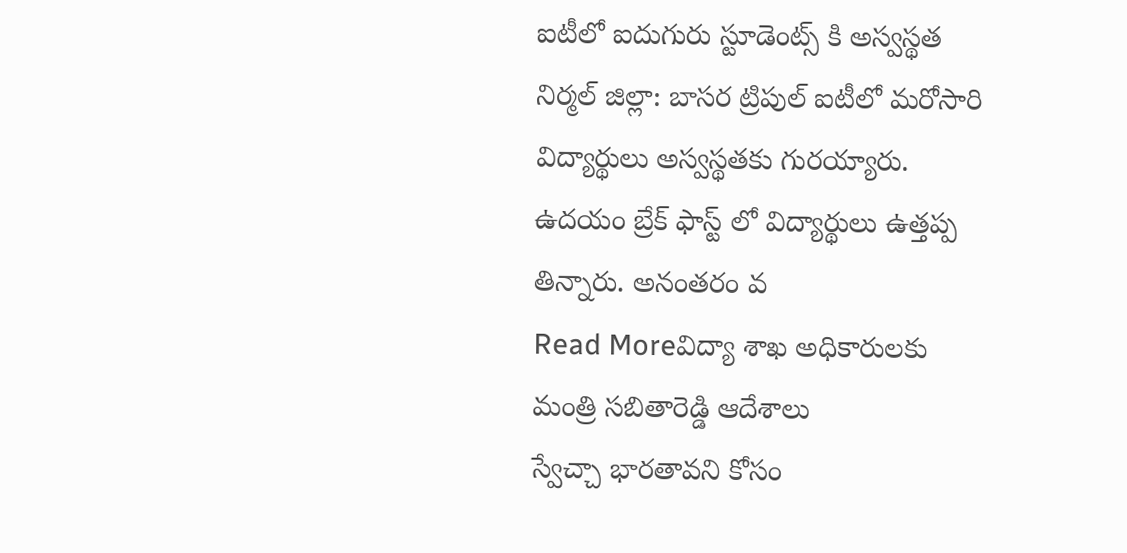ఐటీలో ఐదుగురు స్టూడెంట్స్ కి అస్వస్థత
నిర్మల్ జిల్లా: బాసర ట్రిపుల్ ఐటీలో మరోసారి విద్యార్థులు అస్వస్థతకు గురయ్యారు. ఉదయం బ్రేక్ ఫాస్ట్ లో విద్యార్థులు ఉత్తప్ప తిన్నారు. అనంతరం వ
Read Moreవిద్యా శాఖ అధికారులకు మంత్రి సబితారెడ్డి ఆదేశాలు
స్వేచ్చా భారతావని కోసం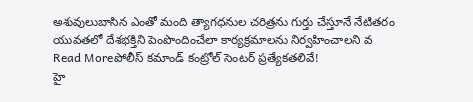అశువులుబాసిన ఎంతో మంది త్యాగధనుల చరిత్రను గుర్తు చేస్తూనే నేటితరం యువతలో దేశభక్తిని పెంపొందించేలా కార్యక్రమాలను నిర్వహించాలని వ
Read Moreపోలీస్ కమాండ్ కంట్రోల్ సెంటర్ ప్రత్యేకతలివే!
హై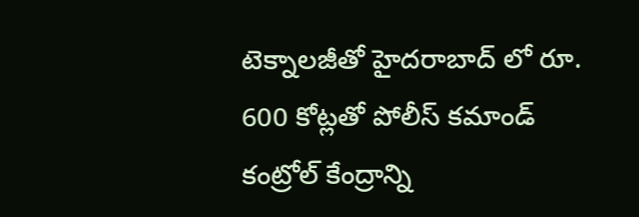టెక్నాలజీతో హైదరాబాద్ లో రూ. 600 కోట్లతో పోలీస్ కమాండ్ కంట్రోల్ కేంద్రాన్ని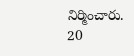నిర్మించారు. 20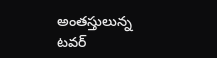అంతస్తులున్న టవర్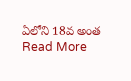ఏలోని 18వ అంత
Read More